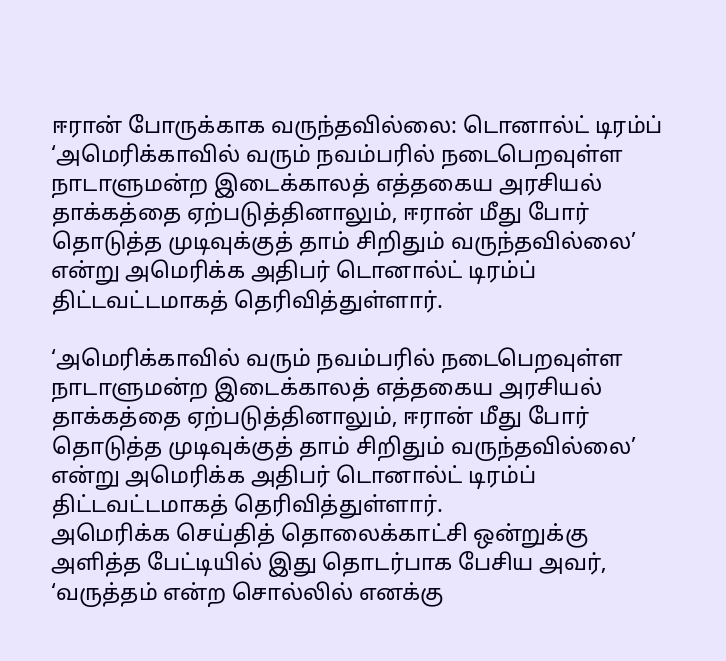ஈரான் போருக்காக வருந்தவில்லை: டொனால்ட் டிரம்ப்
‘அமெரிக்காவில் வரும் நவம்பரில் நடைபெறவுள்ள நாடாளுமன்ற இடைக்காலத் எத்தகைய அரசியல் தாக்கத்தை ஏற்படுத்தினாலும், ஈரான் மீது போர் தொடுத்த முடிவுக்குத் தாம் சிறிதும் வருந்தவில்லை’ என்று அமெரிக்க அதிபர் டொனால்ட் டிரம்ப் திட்டவட்டமாகத் தெரிவித்துள்ளார்.

‘அமெரிக்காவில் வரும் நவம்பரில் நடைபெறவுள்ள நாடாளுமன்ற இடைக்காலத் எத்தகைய அரசியல் தாக்கத்தை ஏற்படுத்தினாலும், ஈரான் மீது போர் தொடுத்த முடிவுக்குத் தாம் சிறிதும் வருந்தவில்லை’ என்று அமெரிக்க அதிபர் டொனால்ட் டிரம்ப் திட்டவட்டமாகத் தெரிவித்துள்ளார்.
அமெரிக்க செய்தித் தொலைக்காட்சி ஒன்றுக்கு அளித்த பேட்டியில் இது தொடர்பாக பேசிய அவர், ‘வருத்தம் என்ற சொல்லில் எனக்கு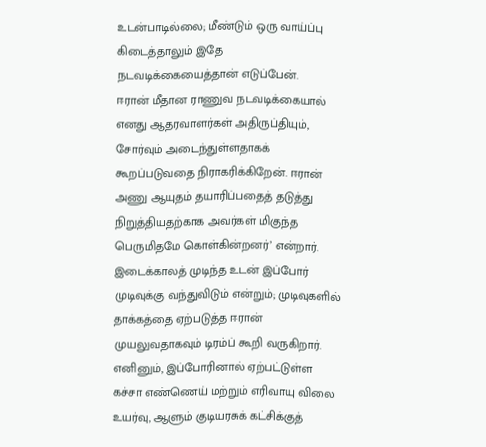உடன்பாடில்லை; மீண்டும் ஒரு வாய்ப்பு கிடைத்தாலும் இதே நடவடிக்கையைத்தான் எடுப்பேன்.
ஈரான் மீதான ராணுவ நடவடிக்கையால் எனது ஆதரவாளர்கள் அதிருப்தியும், சோர்வும் அடைந்துள்ளதாகக் கூறப்படுவதை நிராகரிக்கிறேன். ஈரான் அணு ஆயுதம் தயாரிப்பதைத் தடுத்து நிறுத்தியதற்காக அவர்கள் மிகுந்த பெருமிதமே கொள்கின்றனர்’ என்றார்.
இடைக்காலத் முடிந்த உடன் இப்போர் முடிவுக்கு வந்துவிடும் என்றும்; முடிவுகளில் தாக்கத்தை ஏற்படுத்த ஈரான் முயலுவதாகவும் டிரம்ப் கூறி வருகிறார். எனினும், இப்போரினால் ஏற்பட்டுள்ள கச்சா எண்ணெய் மற்றும் எரிவாயு விலை உயர்வு, ஆளும் குடியரசுக் கட்சிக்குத்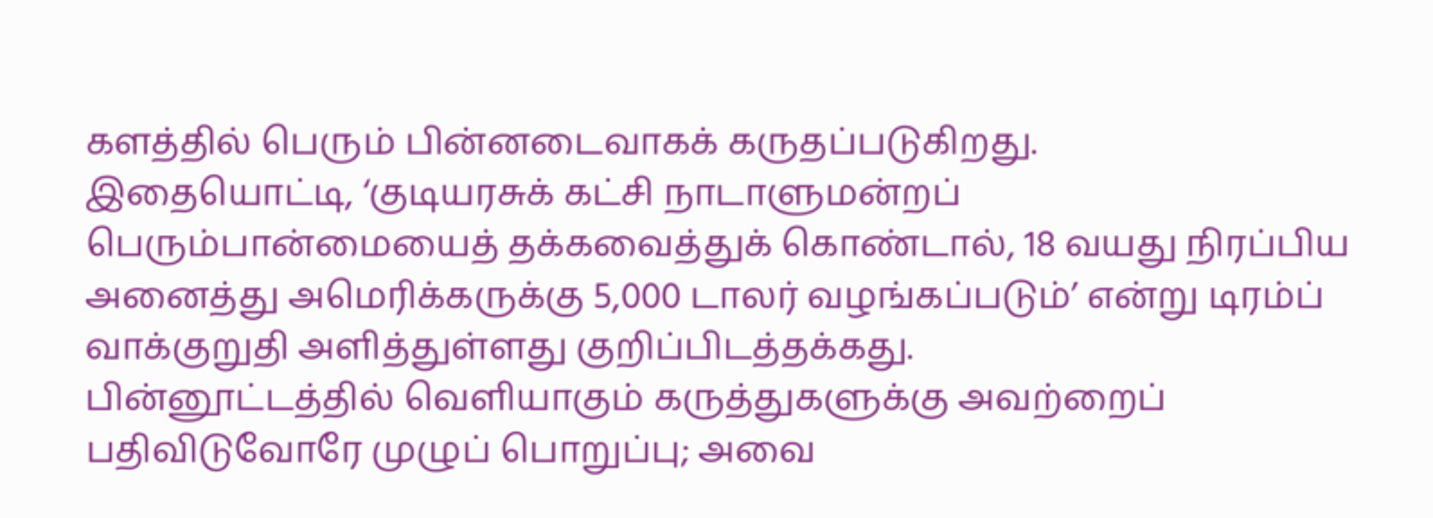களத்தில் பெரும் பின்னடைவாகக் கருதப்படுகிறது.
இதையொட்டி, ‘குடியரசுக் கட்சி நாடாளுமன்றப் பெரும்பான்மையைத் தக்கவைத்துக் கொண்டால், 18 வயது நிரப்பிய அனைத்து அமெரிக்கருக்கு 5,000 டாலர் வழங்கப்படும்’ என்று டிரம்ப் வாக்குறுதி அளித்துள்ளது குறிப்பிடத்தக்கது.
பின்னூட்டத்தில் வெளியாகும் கருத்துகளுக்கு அவற்றைப் பதிவிடுவோரே முழுப் பொறுப்பு; அவை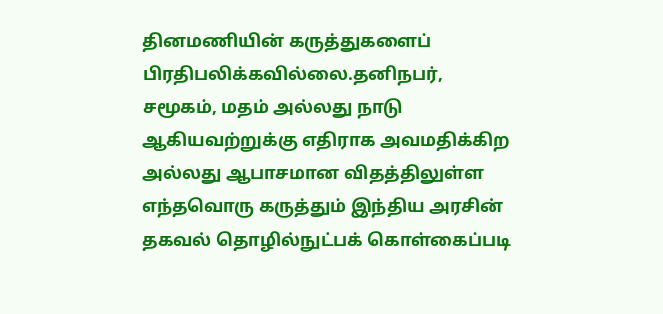தினமணியின் கருத்துகளைப் பிரதிபலிக்கவில்லை.தனிநபர், சமூகம், மதம் அல்லது நாடு ஆகியவற்றுக்கு எதிராக அவமதிக்கிற அல்லது ஆபாசமான விதத்திலுள்ள எந்தவொரு கருத்தும் இந்திய அரசின் தகவல் தொழில்நுட்பக் கொள்கைப்படி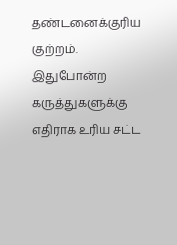தண்டனைக்குரிய குற்றம். இதுபோன்ற கருத்துகளுக்கு எதிராக உரிய சட்ட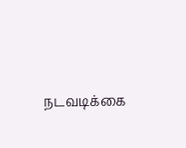நடவடிக்கை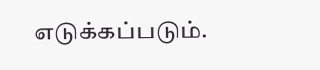எடுக்கப்படும்.